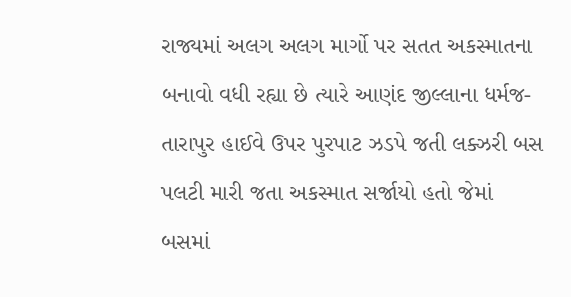રાજ્યમાં અલગ અલગ માર્ગો પર સતત અકસ્માતના બનાવો વધી રહ્યા છે ત્યારે આણંદ જીલ્લાના ધર્મજ-તારાપુર હાઈવે ઉપર પુરપાટ ઝડપે જતી લક્ઝરી બસ પલટી મારી જતા અકસ્માત સર્જાયો હતો જેમાં બસમાં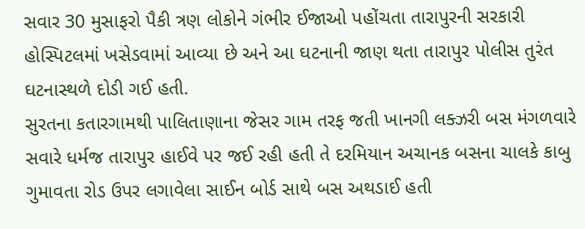સવાર 30 મુસાફરો પૈકી ત્રણ લોકોને ગંભીર ઈજાઓ પહોંચતા તારાપુરની સરકારી હોસ્પિટલમાં ખસેડવામાં આવ્યા છે અને આ ઘટનાની જાણ થતા તારાપુર પોલીસ તુરંત ઘટનાસ્થળે દોડી ગઈ હતી.
સુરતના કતારગામથી પાલિતાણાના જેસર ગામ તરફ જતી ખાનગી લક્ઝરી બસ મંગળવારે સવારે ધર્મજ તારાપુર હાઈવે પર જઈ રહી હતી તે દરમિયાન અચાનક બસના ચાલકે કાબુ ગુમાવતા રોડ ઉપર લગાવેલા સાઈન બોર્ડ સાથે બસ અથડાઈ હતી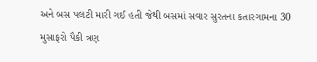અને બસ પલટી મારી ગઈ હતી જેથી બસમાં સવાર સુરતના કતારગામના 30 મુસાફરો પૈકી ત્રણ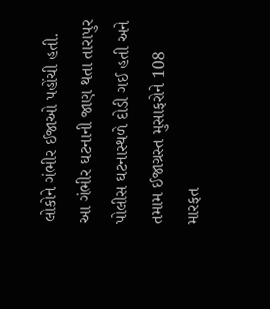લોકોને ગંભીર ઈજાઓ પહોંચી હતી. આ ગંભીર ઘટનાની જાણ થતા તારાપુર પોલીસ ઘટનાસ્થળે દોડી ગઈ હતી અને તમામ ઈજાગ્રસ્ત મુસાફરોને 108 મારફત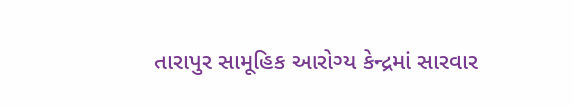તારાપુર સામૂહિક આરોગ્ય કેન્દ્રમાં સારવાર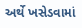અર્થે ખસેડવામાં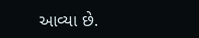આવ્યા છે.